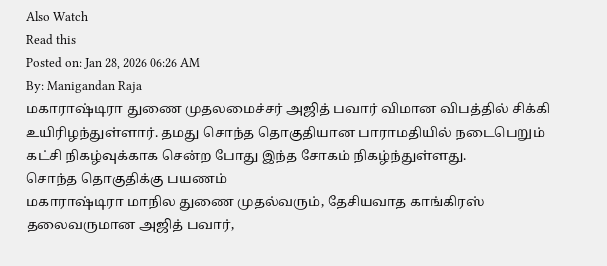Also Watch
Read this
Posted on: Jan 28, 2026 06:26 AM
By: Manigandan Raja
மகாராஷ்டிரா துணை முதலமைச்சர் அஜித் பவார் விமான விபத்தில் சிக்கி உயிரிழந்துள்ளார். தமது சொந்த தொகுதியான பாராமதியில் நடைபெறும் கட்சி நிகழ்வுக்காக சென்ற போது இந்த சோகம் நிகழ்ந்துள்ளது.
சொந்த தொகுதிக்கு பயணம்
மகாராஷ்டிரா மாநில துணை முதல்வரும், தேசியவாத காங்கிரஸ் தலைவருமான அஜித் பவார்,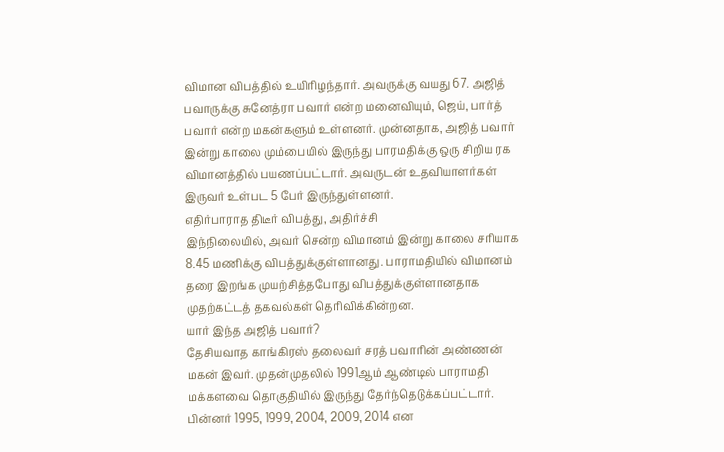விமான விபத்தில் உயிரிழந்தார். அவருக்கு வயது 67. அஜித் பவாருக்கு சுனேத்ரா பவார் என்ற மனைவியும், ஜெய், பார்த் பவார் என்ற மகன்களும் உள்ளனர். முன்னதாக, அஜித் பவார் இன்று காலை மும்பையில் இருந்து பாரமதிக்கு ஒரு சிறிய ரக விமானத்தில் பயணப்பட்டார். அவருடன் உதவியாளர்கள் இருவர் உள்பட 5 பேர் இருந்துள்ளனர்.
எதிர்பாராத திடீர் விபத்து, அதிர்ச்சி
இந்நிலையில், அவர் சென்ற விமானம் இன்று காலை சரியாக 8.45 மணிக்கு விபத்துக்குள்ளானது. பாராமதியில் விமானம் தரை இறங்க முயற்சித்தபோது விபத்துக்குள்ளானதாக முதற்கட்டத் தகவல்கள் தெரிவிக்கின்றன.
யார் இந்த அஜித் பவார்?
தேசியவாத காங்கிரஸ் தலைவர் சரத் பவாரின் அண்ணன் மகன் இவர். முதன்முதலில் 1991ஆம் ஆண்டில் பாராமதி மக்களவை தொகுதியில் இருந்து தேர்ந்தெடுக்கப்பட்டார். பின்னர் 1995, 1999, 2004, 2009, 2014 என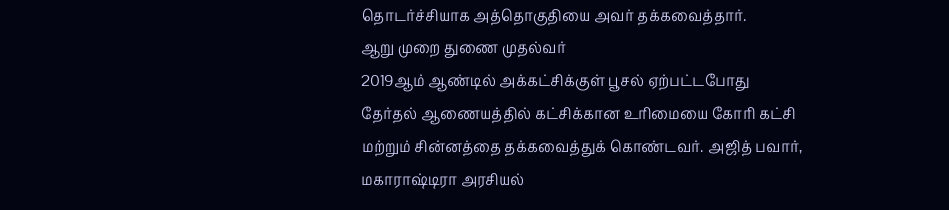தொடர்ச்சியாக அத்தொகுதியை அவர் தக்கவைத்தார்.
ஆறு முறை துணை முதல்வர்
2019ஆம் ஆண்டில் அக்கட்சிக்குள் பூசல் ஏற்பட்டபோது தேர்தல் ஆணையத்தில் கட்சிக்கான உரிமையை கோரி கட்சி மற்றும் சின்னத்தை தக்கவைத்துக் கொண்டவர். அஜித் பவார், மகாராஷ்டிரா அரசியல்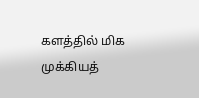களத்தில் மிக முக்கியத்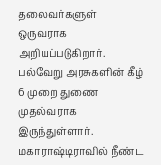தலைவர்களுள் ஒருவராக அறியப்படுகிறார். பல்வேறு அரசுகளின் கீழ் 6 முறை துணை முதல்வராக இருந்துள்ளார். மகாராஷ்டிராவில் நீண்ட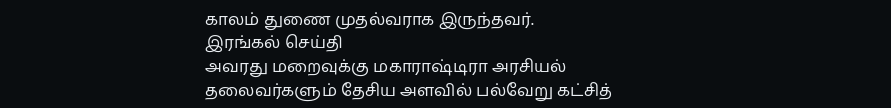காலம் துணை முதல்வராக இருந்தவர்.
இரங்கல் செய்தி
அவரது மறைவுக்கு மகாராஷ்டிரா அரசியல் தலைவர்களும் தேசிய அளவில் பல்வேறு கட்சித்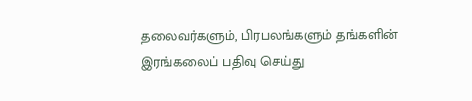தலைவர்களும், பிரபலங்களும் தங்களின் இரங்கலைப் பதிவு செய்து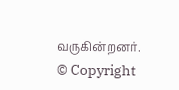வருகின்றனர்.
© Copyright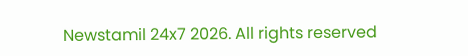Newstamil 24x7 2026. All rights reserved